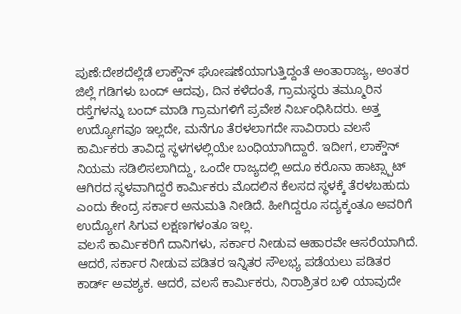ಪುಣೆ:ದೇಶದೆಲ್ಲೆಡೆ ಲಾಕ್ಡೌನ್ ಘೋಷಣೆಯಾಗುತ್ತಿದ್ದಂತೆ ಅಂತಾರಾಜ್ಯ, ಅಂತರ ಜಿಲ್ಲೆ ಗಡಿಗಳು ಬಂದ್ ಆದವು, ದಿನ ಕಳೆದಂತೆ, ಗ್ರಾಮಸ್ಥರು ತಮ್ಮೂರಿನ ರಸ್ತೆಗಳನ್ನು ಬಂದ್ ಮಾಡಿ ಗ್ರಾಮಗಳಿಗೆ ಪ್ರವೇಶ ನಿರ್ಬಂಧಿಸಿದರು. ಅತ್ತ ಉದ್ಯೋಗವೂ ಇಲ್ಲದೇ, ಮನೆಗೂ ತೆರಳಲಾಗದೇ ಸಾವಿರಾರು ವಲಸೆ ಕಾರ್ಮಿಕರು ತಾವಿದ್ದ ಸ್ಥಳಗಳಲ್ಲಿಯೇ ಬಂಧಿಯಾಗಿದ್ದಾರೆ. ಇದೀಗ, ಲಾಕ್ಡೌನ್ ನಿಯಮ ಸಡಿಲಿಸಲಾಗಿದ್ದು, ಒಂದೇ ರಾಜ್ಯದಲ್ಲಿ ಅದೂ ಕರೊನಾ ಹಾಟ್ಸ್ಪಾಟ್ ಆಗಿರದ ಸ್ಥಳವಾಗಿದ್ದರೆ ಕಾರ್ಮಿಕರು ಮೊದಲಿನ ಕೆಲಸದ ಸ್ಥಳಕ್ಕೆ ತೆರಳಬಹುದು ಎಂದು ಕೇಂದ್ರ ಸರ್ಕಾರ ಅನುಮತಿ ನೀಡಿದೆ. ಹೀಗಿದ್ದರೂ ಸದ್ಯಕ್ಕಂತೂ ಅವರಿಗೆ ಉದ್ಯೋಗ ಸಿಗುವ ಲಕ್ಷಣಗಳಂತೂ ಇಲ್ಲ.
ವಲಸೆ ಕಾರ್ಮಿಕರಿಗೆ ದಾನಿಗಳು, ಸರ್ಕಾರ ನೀಡುವ ಆಹಾರವೇ ಆಸರೆಯಾಗಿದೆ. ಆದರೆ, ಸರ್ಕಾರ ನೀಡುವ ಪಡಿತರ ಇನ್ನಿತರ ಸೌಲಭ್ಯ ಪಡೆಯಲು ಪಡಿತರ ಕಾರ್ಡ್ ಅವಶ್ಯಕ. ಆದರೆ, ವಲಸೆ ಕಾರ್ಮಿಕರು, ನಿರಾಶ್ರಿತರ ಬಳಿ ಯಾವುದೇ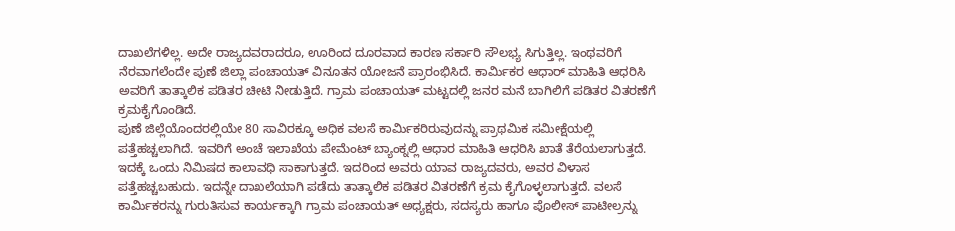ದಾಖಲೆಗಳಿಲ್ಲ. ಅದೇ ರಾಜ್ಯದವರಾದರೂ, ಊರಿಂದ ದೂರವಾದ ಕಾರಣ ಸರ್ಕಾರಿ ಸೌಲಭ್ಯ ಸಿಗುತ್ತಿಲ್ಲ. ಇಂಥವರಿಗೆ ನೆರವಾಗಲೆಂದೇ ಪುಣೆ ಜಿಲ್ಲಾ ಪಂಚಾಯತ್ ವಿನೂತನ ಯೋಜನೆ ಪ್ರಾರಂಭಿಸಿದೆ. ಕಾರ್ಮಿಕರ ಆಧಾರ್ ಮಾಹಿತಿ ಆಧರಿಸಿ ಅವರಿಗೆ ತಾತ್ಕಾಲಿಕ ಪಡಿತರ ಚೀಟಿ ನೀಡುತ್ತಿದೆ. ಗ್ರಾಮ ಪಂಚಾಯತ್ ಮಟ್ಟದಲ್ಲಿ ಜನರ ಮನೆ ಬಾಗಿಲಿಗೆ ಪಡಿತರ ವಿತರಣೆಗೆ ಕ್ರಮಕೈಗೊಂಡಿದೆ.
ಪುಣೆ ಜಿಲ್ಲೆಯೊಂದರಲ್ಲಿಯೇ 80 ಸಾವಿರಕ್ಕೂ ಅಧಿಕ ವಲಸೆ ಕಾರ್ಮಿಕರಿರುವುದನ್ನು ಪ್ರಾಥಮಿಕ ಸಮೀಕ್ಷೆಯಲ್ಲಿ ಪತ್ತೆಹಚ್ಚಲಾಗಿದೆ. ಇವರಿಗೆ ಅಂಚೆ ಇಲಾಖೆಯ ಪೇಮೆಂಟ್ ಬ್ಯಾಂಕ್ನಲ್ಲಿ ಆಧಾರ ಮಾಹಿತಿ ಆಧರಿಸಿ ಖಾತೆ ತೆರೆಯಲಾಗುತ್ತದೆ. ಇದಕ್ಕೆ ಒಂದು ನಿಮಿಷದ ಕಾಲಾವಧಿ ಸಾಕಾಗುತ್ತದೆ. ಇದರಿಂದ ಅವರು ಯಾವ ರಾಜ್ಯದವರು, ಅವರ ವಿಳಾಸ ಪತ್ತೆಹಚ್ಚಬಹುದು. ಇದನ್ನೇ ದಾಖಲೆಯಾಗಿ ಪಡೆದು ತಾತ್ಕಾಲಿಕ ಪಡಿತರ ವಿತರಣೆಗೆ ಕ್ರಮ ಕೈಗೊಳ್ಳಲಾಗುತ್ತದೆ. ವಲಸೆ ಕಾರ್ಮಿಕರನ್ನು ಗುರುತಿಸುವ ಕಾರ್ಯಕ್ಕಾಗಿ ಗ್ರಾಮ ಪಂಚಾಯತ್ ಅಧ್ಯಕ್ಷರು, ಸದಸ್ಯರು ಹಾಗೂ ಪೊಲೀಸ್ ಪಾಟೀಲ್ರನ್ನು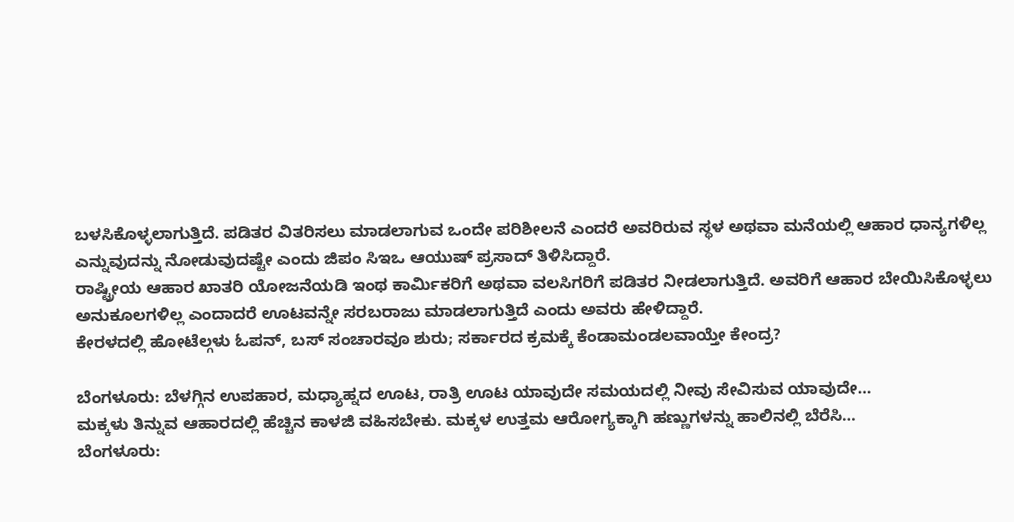ಬಳಸಿಕೊಳ್ಳಲಾಗುತ್ತಿದೆ. ಪಡಿತರ ವಿತರಿಸಲು ಮಾಡಲಾಗುವ ಒಂದೇ ಪರಿಶೀಲನೆ ಎಂದರೆ ಅವರಿರುವ ಸ್ಥಳ ಅಥವಾ ಮನೆಯಲ್ಲಿ ಆಹಾರ ಧಾನ್ಯಗಳಿಲ್ಲ ಎನ್ನುವುದನ್ನು ನೋಡುವುದಷ್ಟೇ ಎಂದು ಜಿಪಂ ಸಿಇಒ ಆಯುಷ್ ಪ್ರಸಾದ್ ತಿಳಿಸಿದ್ದಾರೆ.
ರಾಷ್ಟ್ರೀಯ ಆಹಾರ ಖಾತರಿ ಯೋಜನೆಯಡಿ ಇಂಥ ಕಾರ್ಮಿಕರಿಗೆ ಅಥವಾ ವಲಸಿಗರಿಗೆ ಪಡಿತರ ನೀಡಲಾಗುತ್ತಿದೆ. ಅವರಿಗೆ ಆಹಾರ ಬೇಯಿಸಿಕೊಳ್ಳಲು ಅನುಕೂಲಗಳಿಲ್ಲ ಎಂದಾದರೆ ಊಟವನ್ನೇ ಸರಬರಾಜು ಮಾಡಲಾಗುತ್ತಿದೆ ಎಂದು ಅವರು ಹೇಳಿದ್ದಾರೆ.
ಕೇರಳದಲ್ಲಿ ಹೋಟೆಲ್ಗಳು ಓಪನ್, ಬಸ್ ಸಂಚಾರವೂ ಶುರು; ಸರ್ಕಾರದ ಕ್ರಮಕ್ಕೆ ಕೆಂಡಾಮಂಡಲವಾಯ್ತೇ ಕೇಂದ್ರ?

ಬೆಂಗಳೂರು: ಬೆಳಗ್ಗಿನ ಉಪಹಾರ, ಮಧ್ಯಾಹ್ನದ ಊಟ, ರಾತ್ರಿ ಊಟ ಯಾವುದೇ ಸಮಯದಲ್ಲಿ ನೀವು ಸೇವಿಸುವ ಯಾವುದೇ…
ಮಕ್ಕಳು ತಿನ್ನುವ ಆಹಾರದಲ್ಲಿ ಹೆಚ್ಚಿನ ಕಾಳಜಿ ವಹಿಸಬೇಕು. ಮಕ್ಕಳ ಉತ್ತಮ ಆರೋಗ್ಯಕ್ಕಾಗಿ ಹಣ್ಣುಗಳನ್ನು ಹಾಲಿನಲ್ಲಿ ಬೆರೆಸಿ…
ಬೆಂಗಳೂರು: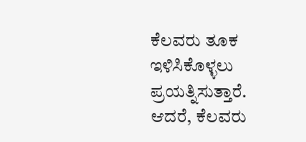ಕೆಲವರು ತೂಕ ಇಳಿಸಿಕೊಳ್ಳಲು ಪ್ರಯತ್ನಿಸುತ್ತಾರೆ. ಆದರೆ, ಕೆಲವರು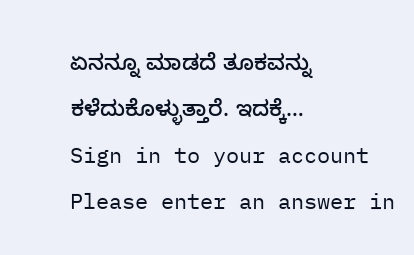ಏನನ್ನೂ ಮಾಡದೆ ತೂಕವನ್ನು ಕಳೆದುಕೊಳ್ಳುತ್ತಾರೆ. ಇದಕ್ಕೆ…
Sign in to your account
Please enter an answer in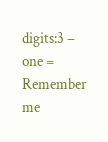digits:3 − one =
Remember me